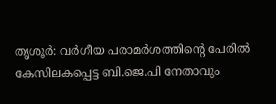തൃശൂർ: വർഗീയ പരാമർശത്തിന്റെ പേരിൽ കേസിലകപ്പെട്ട ബി.ജെ.പി നേതാവും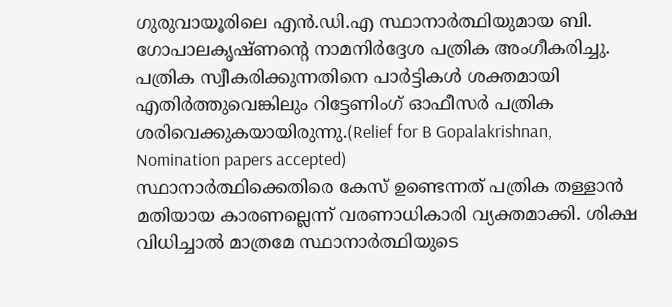ഗുരുവായൂരിലെ എൻ.ഡി.എ സ്ഥാനാർത്ഥിയുമായ ബി. ഗോപാലകൃഷ്ണന്റെ നാമനിർദ്ദേശ പത്രിക അംഗീകരിച്ചു. പത്രിക സ്വീകരിക്കുന്നതിനെ പാർട്ടികൾ ശക്തമായി എതിർത്തുവെങ്കിലും റിട്ടേണിംഗ് ഓഫീസർ പത്രിക ശരിവെക്കുകയായിരുന്നു.(Relief for B Gopalakrishnan, Nomination papers accepted)
സ്ഥാനാർത്ഥിക്കെതിരെ കേസ് ഉണ്ടെന്നത് പത്രിക തള്ളാൻ മതിയായ കാരണല്ലെന്ന് വരണാധികാരി വ്യക്തമാക്കി. ശിക്ഷ വിധിച്ചാൽ മാത്രമേ സ്ഥാനാർത്ഥിയുടെ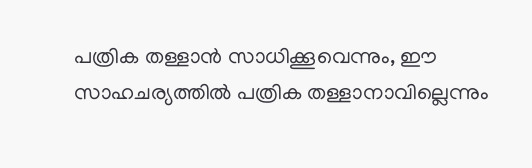പത്രിക തള്ളാൻ സാധിക്കൂവെന്നും, ഈ സാഹചര്യത്തിൽ പത്രിക തള്ളാനാവില്ലെന്നും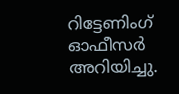റിട്ടേണിംഗ് ഓഫീസർ അറിയിച്ചു.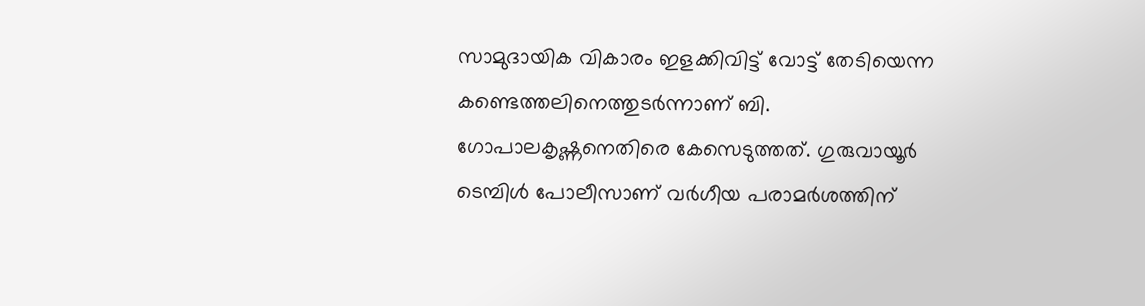സാമുദായിക വികാരം ഇളക്കിവിട്ട് വോട്ട് തേടിയെന്ന കണ്ടെത്തലിനെത്തുടർന്നാണ് ബി. ഗോപാലകൃഷ്ണനെതിരെ കേസെടുത്തത്. ഗുരുവായൂർ ടെമ്പിൾ പോലീസാണ് വർഗീയ പരാമർശത്തിന്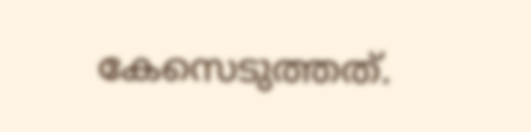കേസെടുത്തത്.